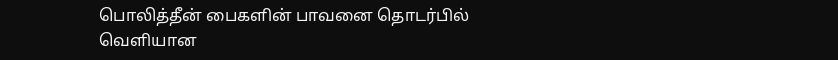பொலித்தீன் பைகளின் பாவனை தொடர்பில் வெளியான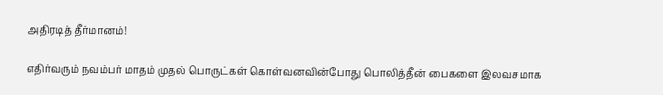அதிரடித் தீர்மானம்!

எதிர்வரும் நவம்பர் மாதம் முதல் பொருட்கள் கொள்வனவின்போது பொலித்தீன் பைகளை இலவசமாக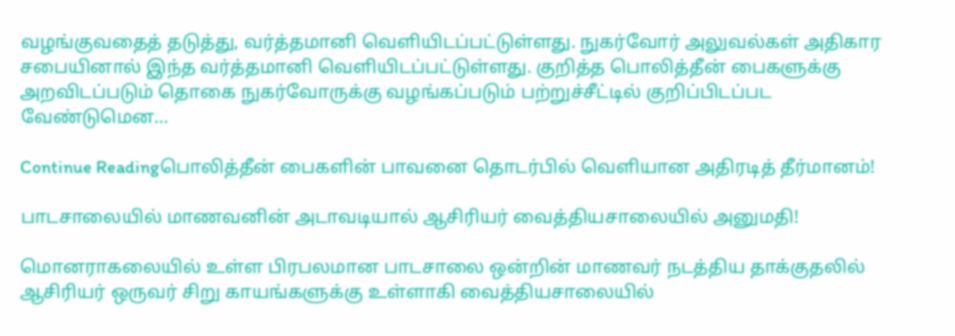வழங்குவதைத் தடுத்து, வர்த்தமானி வெளியிடப்பட்டுள்ளது. நுகர்வோர் அலுவல்கள் அதிகார சபையினால் இந்த வர்த்தமானி வெளியிடப்பட்டுள்ளது. குறித்த பொலித்தீன் பைகளுக்கு அறவிடப்படும் தொகை நுகர்வோருக்கு வழங்கப்படும் பற்றுச்சீட்டில் குறிப்பிடப்பட வேண்டுமென…

Continue Readingபொலித்தீன் பைகளின் பாவனை தொடர்பில் வெளியான அதிரடித் தீர்மானம்!

பாடசாலையில் மாணவனின் அடாவடியால் ஆசிரியர் வைத்தியசாலையில் அனுமதி!

மொனராகலையில் உள்ள பிரபலமான பாடசாலை ஒன்றின் மாணவர் நடத்திய தாக்குதலில் ஆசிரியர் ஒருவர் சிறு காயங்களுக்கு உள்ளாகி வைத்தியசாலையில்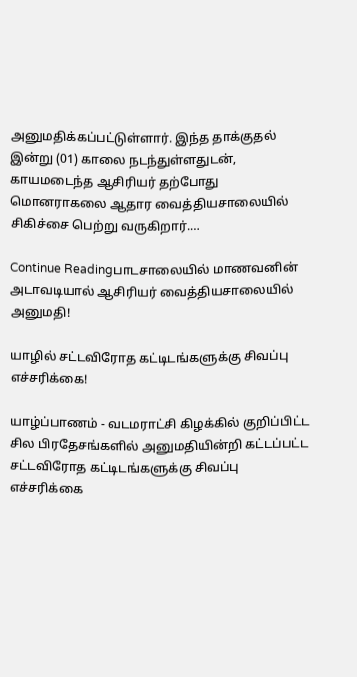அனுமதிக்கப்பட்டுள்ளார். இந்த தாக்குதல் இன்று (01) காலை நடந்துள்ளதுடன், காயமடைந்த ஆசிரியர் தற்போது மொனராகலை ஆதார வைத்தியசாலையில் சிகிச்சை பெற்று வருகிறார்.…

Continue Readingபாடசாலையில் மாணவனின் அடாவடியால் ஆசிரியர் வைத்தியசாலையில் அனுமதி!

யாழில் சட்டவிரோத கட்டிடங்களுக்கு சிவப்பு எச்சரிக்கை!

யாழ்ப்பாணம் - வடமராட்சி கிழக்கில் குறிப்பிட்ட சில பிரதேசங்களில் அனுமதியின்றி கட்டப்பட்ட சட்டவிரோத கட்டிடங்களுக்கு சிவப்பு எச்சரிக்கை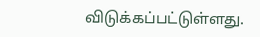விடுக்கப்பட்டுள்ளது.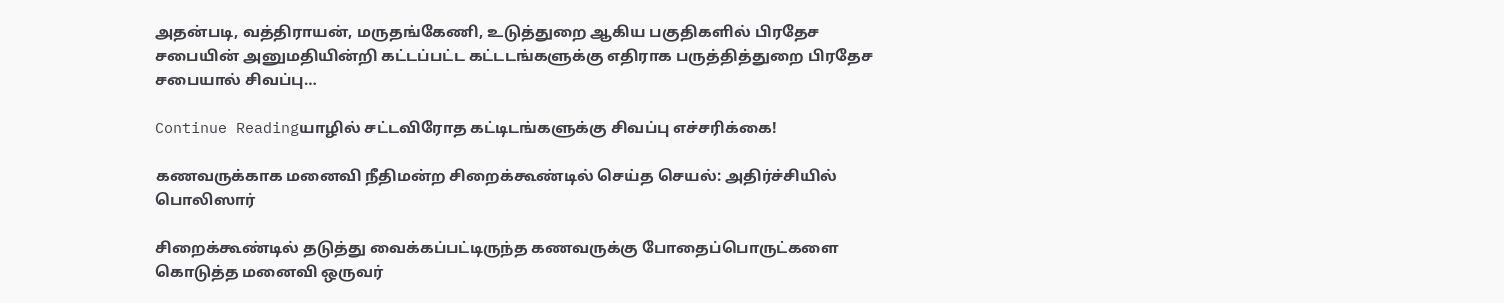அதன்படி, வத்திராயன், மருதங்கேணி, உடுத்துறை ஆகிய பகுதிகளில் பிரதேச சபையின் அனுமதியின்றி கட்டப்பட்ட கட்டடங்களுக்கு எதிராக பருத்தித்துறை பிரதேச சபையால் சிவப்பு…

Continue Readingயாழில் சட்டவிரோத கட்டிடங்களுக்கு சிவப்பு எச்சரிக்கை!

கணவருக்காக மனைவி நீதிமன்ற சிறைக்கூண்டில் செய்த செயல்: அதிர்ச்சியில் பொலிஸார்

சிறைக்கூண்டில் தடுத்து வைக்கப்பட்டிருந்த கணவருக்கு போதைப்பொருட்களை கொடுத்த மனைவி ஒருவர்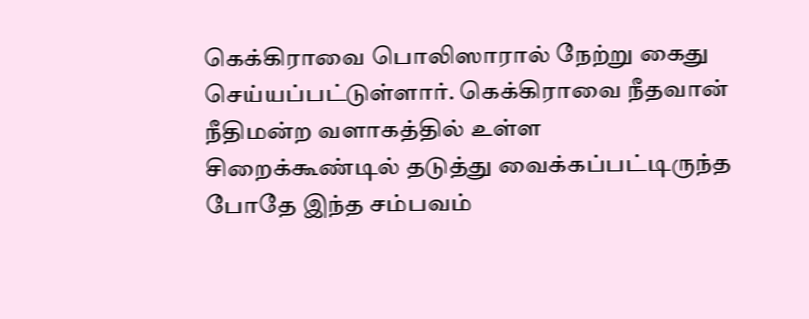கெக்கிராவை பொலிஸாரால் நேற்று கைது செய்யப்பட்டுள்ளார். கெக்கிராவை நீதவான் நீதிமன்ற வளாகத்தில் உள்ள சிறைக்கூண்டில் தடுத்து வைக்கப்பட்டிருந்த போதே இந்த சம்பவம்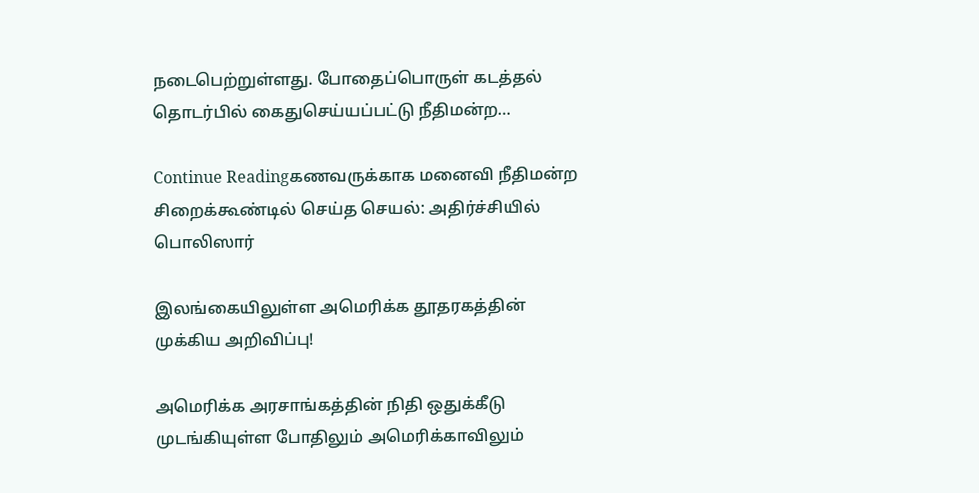நடைபெற்றுள்ளது. போதைப்பொருள் கடத்தல் தொடர்பில் கைதுசெய்யப்பட்டு நீதிமன்ற…

Continue Readingகணவருக்காக மனைவி நீதிமன்ற சிறைக்கூண்டில் செய்த செயல்: அதிர்ச்சியில் பொலிஸார்

இலங்கையிலுள்ள அமெரிக்க தூதரகத்தின் முக்கிய அறிவிப்பு!

அமெரிக்க அரசாங்கத்தின் நிதி ஒதுக்கீடு முடங்கியுள்ள போதிலும் அமெரிக்காவிலும்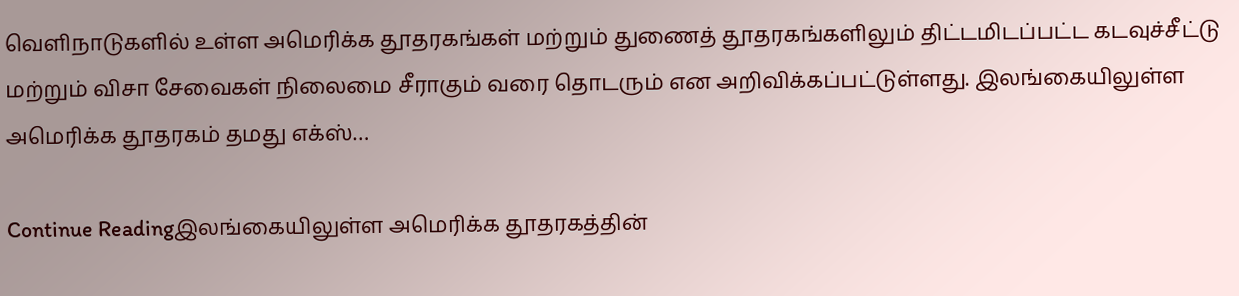வெளிநாடுகளில் உள்ள அமெரிக்க தூதரகங்கள் மற்றும் துணைத் தூதரகங்களிலும் திட்டமிடப்பட்ட கடவுச்சீட்டு மற்றும் விசா சேவைகள் நிலைமை சீராகும் வரை தொடரும் என அறிவிக்கப்பட்டுள்ளது. இலங்கையிலுள்ள அமெரிக்க தூதரகம் தமது எக்ஸ்…

Continue Readingஇலங்கையிலுள்ள அமெரிக்க தூதரகத்தின்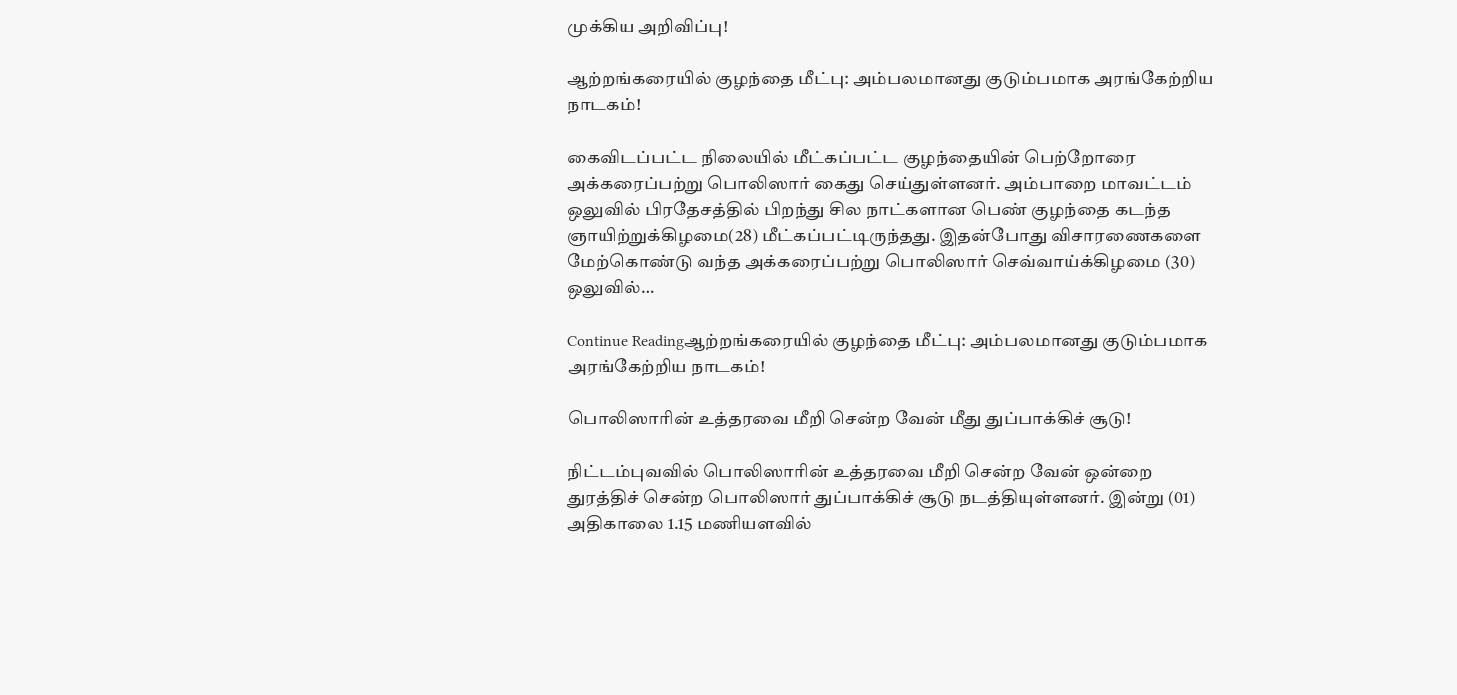முக்கிய அறிவிப்பு!

ஆற்றங்கரையில் குழந்தை மீட்பு: அம்பலமானது குடும்பமாக அரங்கேற்றிய நாடகம்!

கைவிடப்பட்ட நிலையில் மீட்கப்பட்ட குழந்தையின் பெற்றோரை அக்கரைப்பற்று பொலிஸார் கைது செய்துள்ளனர். அம்பாறை மாவட்டம் ஒலுவில் பிரதேசத்தில் பிறந்து சில நாட்களான பெண் குழந்தை கடந்த ஞாயிற்றுக்கிழமை(28) மீட்கப்பட்டிருந்தது. இதன்போது விசாரணைகளை மேற்கொண்டு வந்த அக்கரைப்பற்று பொலிஸார் செவ்வாய்க்கிழமை (30) ஒலுவில்…

Continue Readingஆற்றங்கரையில் குழந்தை மீட்பு: அம்பலமானது குடும்பமாக அரங்கேற்றிய நாடகம்!

பொலிஸாரின் உத்தரவை மீறி சென்ற வேன் மீது துப்பாக்கிச் சூடு!

நிட்டம்புவவில் பொலிஸாரின் உத்தரவை மீறி சென்ற வேன் ஒன்றை துரத்திச் சென்ற பொலிஸார் துப்பாக்கிச் சூடு நடத்தியுள்ளனர். இன்று (01) அதிகாலை 1.15 மணியளவில்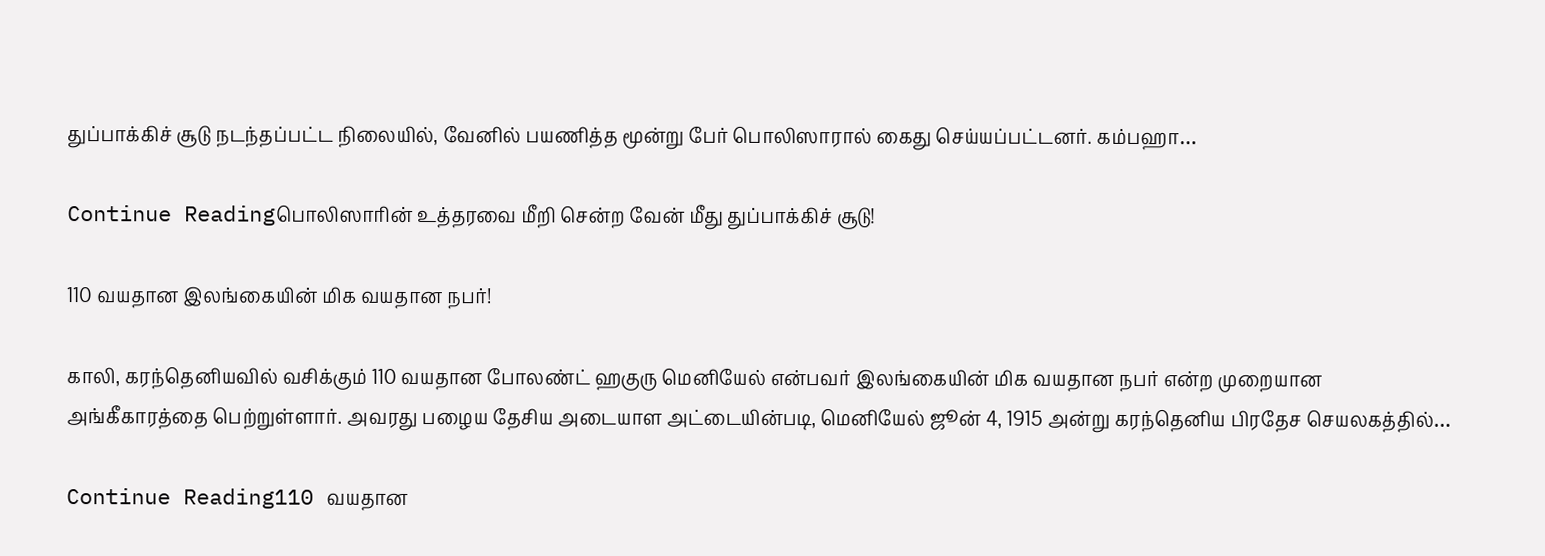துப்பாக்கிச் சூடு நடந்தப்பட்ட நிலையில், வேனில் பயணித்த மூன்று பேர் பொலிஸாரால் கைது செய்யப்பட்டனர். கம்பஹா…

Continue Readingபொலிஸாரின் உத்தரவை மீறி சென்ற வேன் மீது துப்பாக்கிச் சூடு!

110 வயதான இலங்கையின் மிக வயதான நபர்!

காலி, கரந்தெனியவில் வசிக்கும் 110 வயதான போலண்ட் ஹகுரு மெனியேல் என்பவர் இலங்கையின் மிக வயதான நபர் என்ற முறையான அங்கீகாரத்தை பெற்றுள்ளார். அவரது பழைய தேசிய அடையாள அட்டையின்படி, மெனியேல் ஜூன் 4, 1915 அன்று கரந்தெனிய பிரதேச செயலகத்தில்…

Continue Reading110 வயதான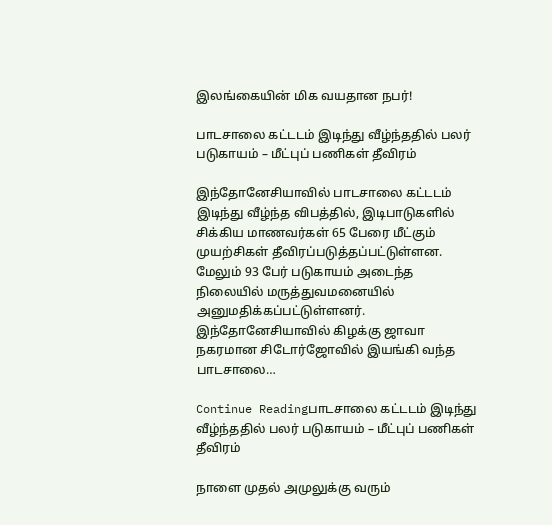இலங்கையின் மிக வயதான நபர்!

பாடசாலை கட்டடம் இடிந்து வீழ்ந்ததில் பலர் படுகாயம் – மீட்புப் பணிகள் தீவிரம்

இந்தோனேசியாவில் பாடசாலை கட்டடம் இடிந்து வீழ்ந்த விபத்தில், இடிபாடுகளில் சிக்கிய மாணவர்கள் 65 பேரை மீட்கும் முயற்சிகள் தீவிரப்படுத்தப்பட்டுள்ளன. மேலும் 93 பேர் படுகாயம் அடைந்த நிலையில் மருத்துவமனையில் அனுமதிக்கப்பட்டுள்ளனர். இந்தோனேசியாவில் கிழக்கு ஜாவா நகரமான சிடோர்ஜோவில் இயங்கி வந்த பாடசாலை…

Continue Readingபாடசாலை கட்டடம் இடிந்து வீழ்ந்ததில் பலர் படுகாயம் – மீட்புப் பணிகள் தீவிரம்

நாளை முதல் அமுலுக்கு வரும்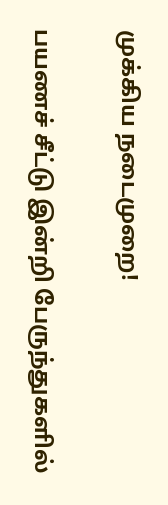முக்கிய நடைமுறை!

பயணச் சீட்டு இன்றி பேருந்துகளில்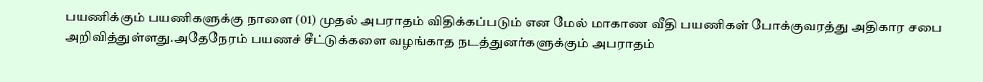பயணிக்கும் பயணிகளுக்கு நாளை (01) முதல் அபராதம் விதிக்கப்படும் என மேல் மாகாண வீதி பயணிகள் போக்குவரத்து அதிகார சபை அறிவித்துள்ளது.அதேநேரம் பயணச் சீட்டுக்களை வழங்காத நடத்துனர்களுக்கும் அபராதம்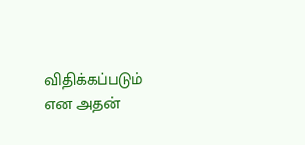விதிக்கப்படும் என அதன்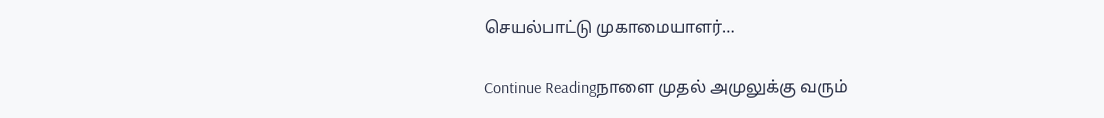செயல்பாட்டு முகாமையாளர்…

Continue Readingநாளை முதல் அமுலுக்கு வரும்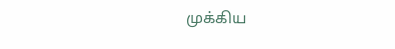முக்கிய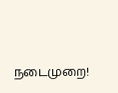நடைமுறை!